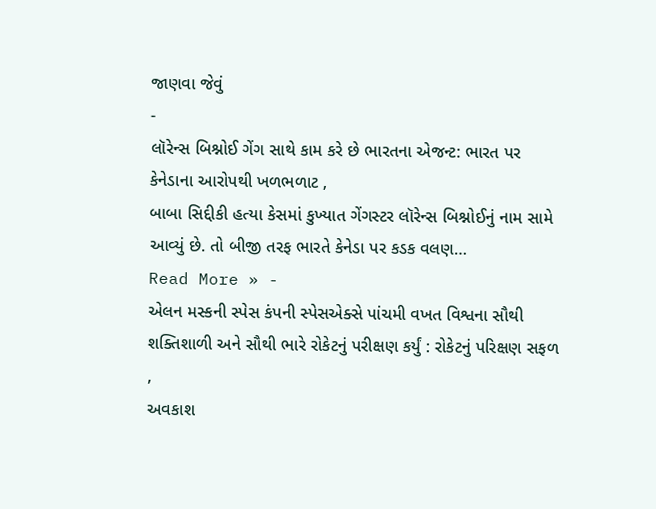જાણવા જેવું
-
લૉરેન્સ બિશ્નોઈ ગેંગ સાથે કામ કરે છે ભારતના એજન્ટ: ભારત પર કેનેડાના આરોપથી ખળભળાટ ,
બાબા સિદ્દીકી હત્યા કેસમાં કુખ્યાત ગેંગસ્ટર લૉરેન્સ બિશ્નોઈનું નામ સામે આવ્યું છે. તો બીજી તરફ ભારતે કેનેડા પર કડક વલણ…
Read More » -
એલન મસ્કની સ્પેસ કંપની સ્પેસએક્સે પાંચમી વખત વિશ્વના સૌથી શક્તિશાળી અને સૌથી ભારે રોકેટનું પરીક્ષણ કર્યું : રોકેટનું પરિક્ષણ સફળ ,
અવકાશ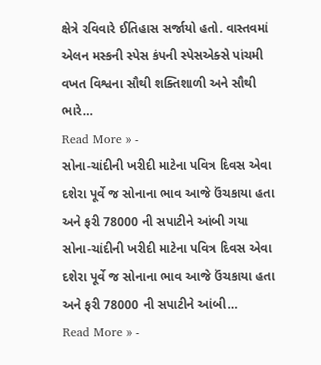ક્ષેત્રે રવિવારે ઈતિહાસ સર્જાયો હતો. વાસ્તવમાં એલન મસ્કની સ્પેસ કંપની સ્પેસએક્સે પાંચમી વખત વિશ્વના સૌથી શક્તિશાળી અને સૌથી ભારે…
Read More » -
સોના-ચાંદીની ખરીદી માટેના પવિત્ર દિવસ એવા દશેરા પૂર્વે જ સોનાના ભાવ આજે ઉંચકાયા હતા અને ફરી 78000 ની સપાટીને આંબી ગયા
સોના-ચાંદીની ખરીદી માટેના પવિત્ર દિવસ એવા દશેરા પૂર્વે જ સોનાના ભાવ આજે ઉંચકાયા હતા અને ફરી 78000 ની સપાટીને આંબી…
Read More » -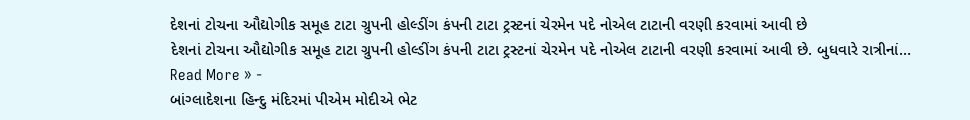દેશનાં ટોચના ઔદ્યોગીક સમૂહ ટાટા ગ્રુપની હોલ્ડીંગ કંપની ટાટા ટ્રસ્ટનાં ચેરમેન પદે નોએલ ટાટાની વરણી કરવામાં આવી છે
દેશનાં ટોચના ઔદ્યોગીક સમૂહ ટાટા ગ્રુપની હોલ્ડીંગ કંપની ટાટા ટ્રસ્ટનાં ચેરમેન પદે નોએલ ટાટાની વરણી કરવામાં આવી છે. બુધવારે રાત્રીનાં…
Read More » -
બાંગ્લાદેશના હિન્દુ મંદિરમાં પીએમ મોદીએ ભેટ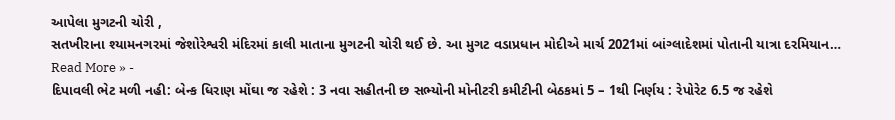આપેલા મુગટની ચોરી ,
સતખીરાના શ્યામનગરમાં જેશોરેશ્વરી મંદિરમાં કાલી માતાના મુગટની ચોરી થઈ છે. આ મુગટ વડાપ્રધાન મોદીએ માર્ચ 2021માં બાંગ્લાદેશમાં પોતાની યાત્રા દરમિયાન…
Read More » -
દિપાવલી ભેટ મળી નહી: બેન્ક ધિરાણ મોંઘા જ રહેશે : 3 નવા સહીતની છ સભ્યોની મોનીટરી કમીટીની બેઠકમાં 5 – 1થી નિર્ણય : રેપોરેટ 6.5 જ રહેશે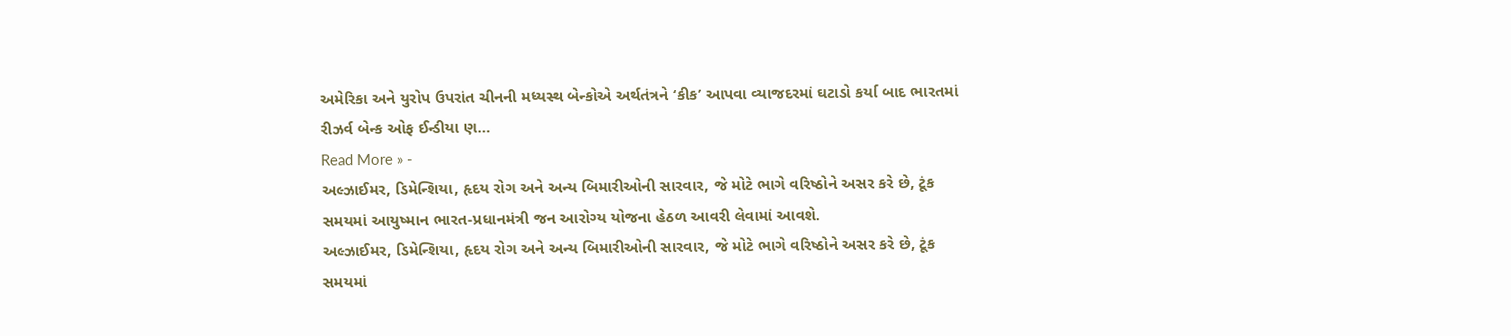અમેરિકા અને યુરોપ ઉપરાંત ચીનની મધ્યસ્થ બેન્કોએ અર્થતંત્રને ‘કીક’ આપવા વ્યાજદરમાં ઘટાડો કર્યા બાદ ભારતમાં રીઝર્વ બેન્ક ઓફ ઈન્ડીયા ણ…
Read More » -
અલ્ઝાઈમર, ડિમેન્શિયા, હૃદય રોગ અને અન્ય બિમારીઓની સારવાર, જે મોટે ભાગે વરિષ્ઠોને અસર કરે છે, ટૂંક સમયમાં આયુષ્માન ભારત-પ્રધાનમંત્રી જન આરોગ્ય યોજના હેઠળ આવરી લેવામાં આવશે.
અલ્ઝાઈમર, ડિમેન્શિયા, હૃદય રોગ અને અન્ય બિમારીઓની સારવાર, જે મોટે ભાગે વરિષ્ઠોને અસર કરે છે, ટૂંક સમયમાં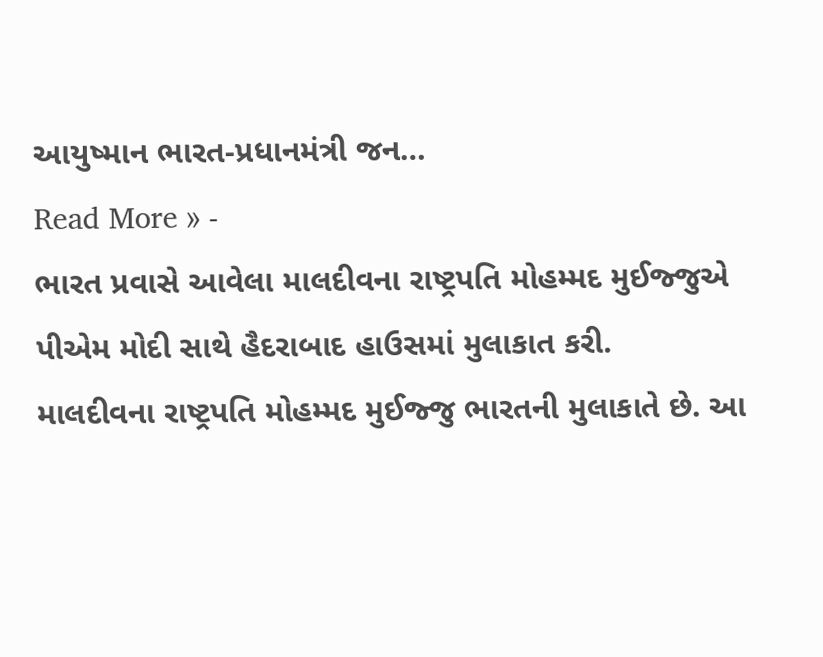આયુષ્માન ભારત-પ્રધાનમંત્રી જન…
Read More » -
ભારત પ્રવાસે આવેલા માલદીવના રાષ્ટ્રપતિ મોહમ્મદ મુઈજ્જુએ પીએમ મોદી સાથે હૈદરાબાદ હાઉસમાં મુલાકાત કરી.
માલદીવના રાષ્ટ્રપતિ મોહમ્મદ મુઈજ્જુ ભારતની મુલાકાતે છે. આ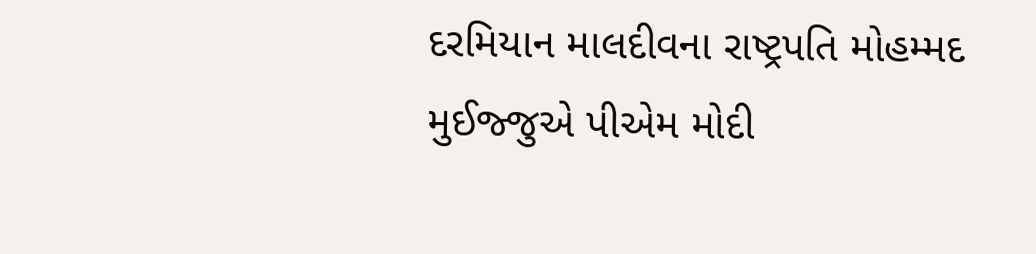દરમિયાન માલદીવના રાષ્ટ્રપતિ મોહમ્મદ મુઈજ્જુએ પીએમ મોદી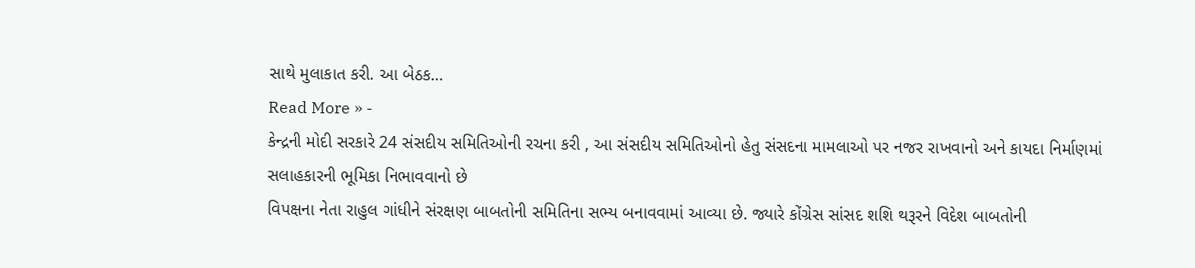સાથે મુલાકાત કરી. આ બેઠક…
Read More » -
કેન્દ્રની મોદી સરકારે 24 સંસદીય સમિતિઓની રચના કરી , આ સંસદીય સમિતિઓનો હેતુ સંસદના મામલાઓ પર નજર રાખવાનો અને કાયદા નિર્માણમાં સલાહકારની ભૂમિકા નિભાવવાનો છે
વિપક્ષના નેતા રાહુલ ગાંધીને સંરક્ષણ બાબતોની સમિતિના સભ્ય બનાવવામાં આવ્યા છે. જ્યારે કોંગ્રેસ સાંસદ શશિ થરૂરને વિદેશ બાબતોની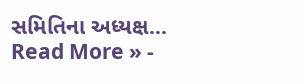સમિતિના અધ્યક્ષ…
Read More » -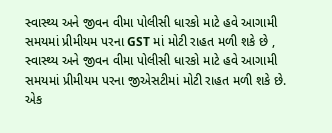સ્વાસ્થ્ય અને જીવન વીમા પોલીસી ધારકો માટે હવે આગામી સમયમાં પ્રીમીયમ પરના GST માં મોટી રાહત મળી શકે છે ,
સ્વાસ્થ્ય અને જીવન વીમા પોલીસી ધારકો માટે હવે આગામી સમયમાં પ્રીમીયમ પરના જીએસટીમાં મોટી રાહત મળી શકે છે. એક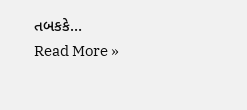તબકકે…
Read More »